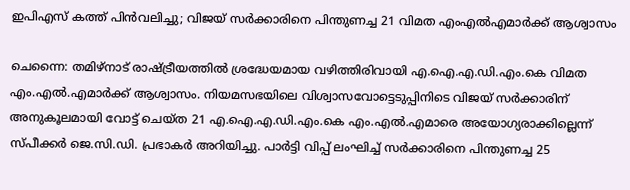ഇപിഎസ് കത്ത് പിൻവലിച്ചു; വിജയ് സർക്കാരിനെ പിന്തുണച്ച 21 വിമത എംഎൽഎമാർക്ക് ആശ്വാസം

ചെന്നൈ: തമിഴ്‌നാട് രാഷ്ട്രീയത്തിൽ ശ്രദ്ധേയമായ വഴിത്തിരിവായി എ.ഐ.എ.ഡി.എം.കെ വിമത എം.എൽ.എമാർക്ക് ആശ്വാസം. നിയമസഭയിലെ വിശ്വാസവോട്ടെടുപ്പിനിടെ വിജയ് സർക്കാരിന് അനുകൂലമായി വോട്ട് ചെയ്ത 21 എ.ഐ.എ.ഡി.എം.കെ എം.എൽ.എമാരെ അയോഗ്യരാക്കില്ലെന്ന് സ്പീക്കർ ജെ.സി.ഡി. പ്രഭാകർ അറിയിച്ചു. പാർട്ടി വിപ്പ് ലംഘിച്ച് സർക്കാരിനെ പിന്തുണച്ച 25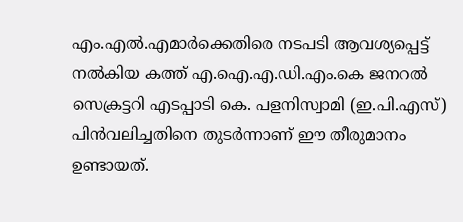എം.എൽ.എമാർക്കെതിരെ നടപടി ആവശ്യപ്പെട്ട് നൽകിയ കത്ത് എ.ഐ.എ.ഡി.എം.കെ ജനറൽ സെക്രട്ടറി എടപ്പാടി കെ. പളനിസ്വാമി (ഇ.പി.എസ്) പിൻവലിച്ചതിനെ തുടർന്നാണ് ഈ തീരുമാനം ഉണ്ടായത്.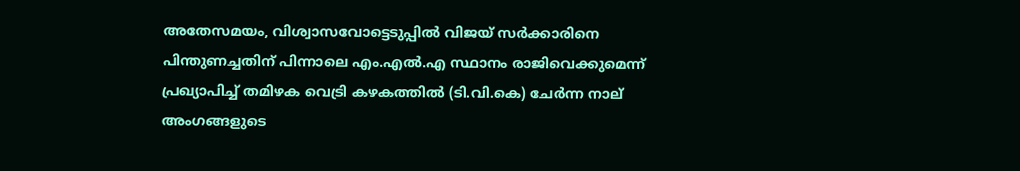അതേസമയം, വിശ്വാസവോട്ടെടുപ്പിൽ വിജയ് സർക്കാരിനെ പിന്തുണച്ചതിന് പിന്നാലെ എം.എൽ.എ സ്ഥാനം രാജിവെക്കുമെന്ന് പ്രഖ്യാപിച്ച് തമിഴക വെട്രി കഴകത്തിൽ (ടി.വി.കെ) ചേർന്ന നാല് അംഗങ്ങളുടെ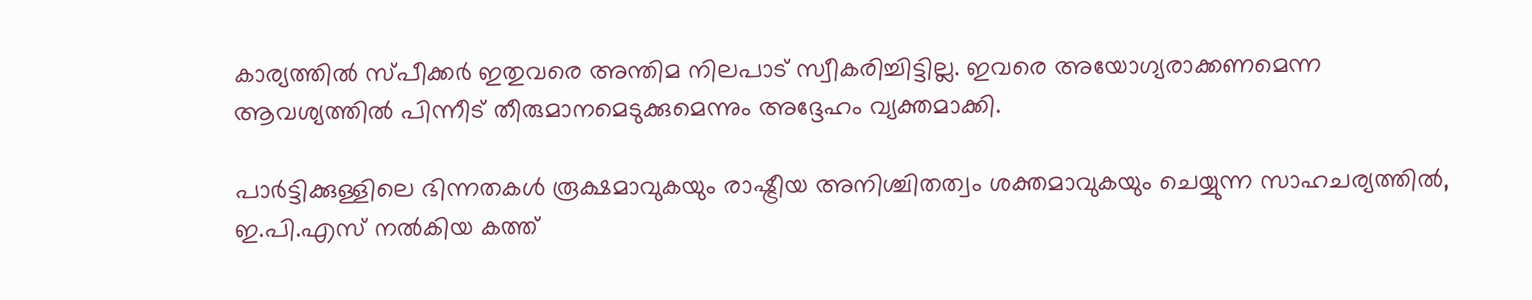കാര്യത്തിൽ സ്പീക്കർ ഇതുവരെ അന്തിമ നിലപാട് സ്വീകരിച്ചിട്ടില്ല. ഇവരെ അയോഗ്യരാക്കണമെന്ന ആവശ്യത്തിൽ പിന്നീട് തീരുമാനമെടുക്കുമെന്നും അദ്ദേഹം വ്യക്തമാക്കി.

പാർട്ടിക്കുള്ളിലെ ഭിന്നതകൾ രൂക്ഷമാവുകയും രാഷ്ട്രീയ അനിശ്ചിതത്വം ശക്തമാവുകയും ചെയ്യുന്ന സാഹചര്യത്തിൽ, ഇ.പി.എസ് നൽകിയ കത്ത്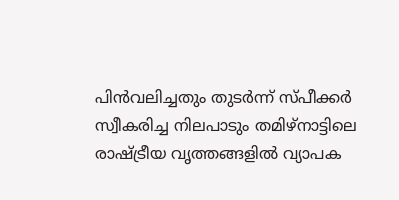പിൻവലിച്ചതും തുടർന്ന് സ്പീക്കർ സ്വീകരിച്ച നിലപാടും തമിഴ്‌നാട്ടിലെ രാഷ്ട്രീയ വൃത്തങ്ങളിൽ വ്യാപക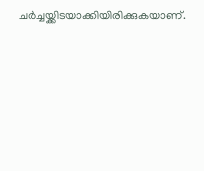ചർച്ചയ്ക്കിടയാക്കിയിരിക്കുകയാണ്.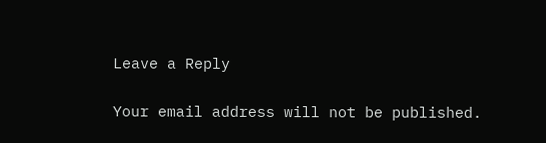Leave a Reply

Your email address will not be published.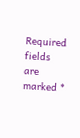Required fields are marked *